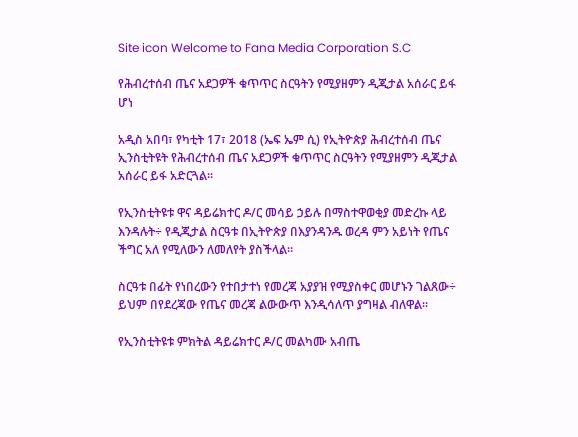Site icon Welcome to Fana Media Corporation S.C

የሕብረተሰብ ጤና አደጋዎች ቁጥጥር ስርዓትን የሚያዘምን ዲጂታል አሰራር ይፋ ሆነ

አዲስ አበባ፣ የካቲት 17፣ 2018 (ኤፍ ኤም ሲ) የኢትዮጵያ ሕብረተሰብ ጤና ኢንስቲትዩት የሕብረተሰብ ጤና አደጋዎች ቁጥጥር ስርዓትን የሚያዘምን ዲጂታል አሰራር ይፋ አድርጓል፡፡

የኢንስቲትዩቱ ዋና ዳይሬክተር ዶ/ር መሳይ ኃይሉ በማስተዋወቂያ መድረኩ ላይ እንዳሉት÷ የዲጂታል ስርዓቱ በኢትዮጵያ በእያንዳንዱ ወረዳ ምን አይነት የጤና ችግር አለ የሚለውን ለመለየት ያስችላል።

ስርዓቱ በፊት የነበረውን የተበታተነ የመረጃ አያያዝ የሚያስቀር መሆኑን ገልጸው÷ ይህም በየደረጃው የጤና መረጃ ልውውጥ እንዲሳለጥ ያግዛል ብለዋል፡፡

የኢንስቲትዩቱ ምክትል ዳይሬክተር ዶ/ር መልካሙ አብጤ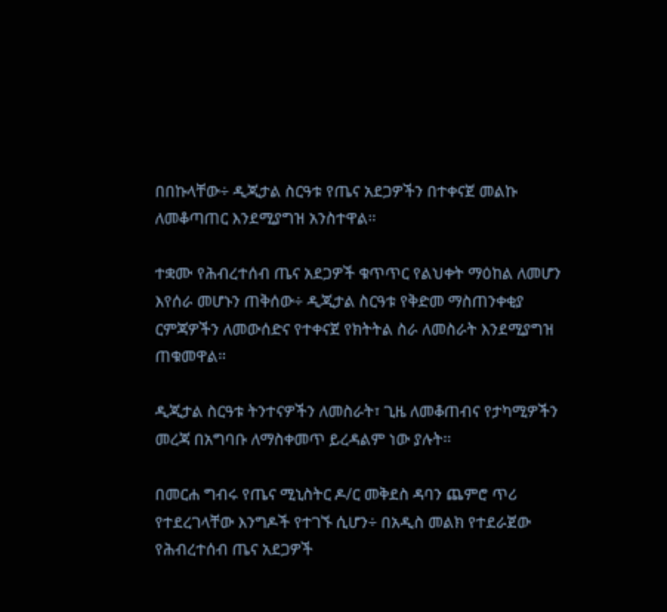በበኩላቸው÷ ዲጂታል ስርዓቱ የጤና አደጋዎችን በተቀናጀ መልኩ ለመቆጣጠር እንደሚያግዝ አንስተዋል።

ተቋሙ የሕብረተሰብ ጤና አደጋዎች ቁጥጥር የልህቀት ማዕከል ለመሆን እየሰራ መሆኑን ጠቅሰው÷ ዲጂታል ስርዓቱ የቅድመ ማስጠንቀቂያ ርምጃዎችን ለመውሰድና የተቀናጀ የክትትል ስራ ለመስራት እንደሚያግዝ ጠቁመዋል።

ዲጂታል ስርዓቱ ትንተናዎችን ለመስራት፣ ጊዜ ለመቆጠብና የታካሚዎችን መረጃ በአግባቡ ለማስቀመጥ ይረዳልም ነው ያሉት፡፡

በመርሐ ግብሩ የጤና ሚኒስትር ዶ/ር መቅደስ ዳባን ጨምሮ ጥሪ የተደረገላቸው እንግዶች የተገኙ ሲሆን÷ በአዲስ መልክ የተደራጀው የሕብረተሰብ ጤና አደጋዎች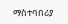ማስተባበሪያ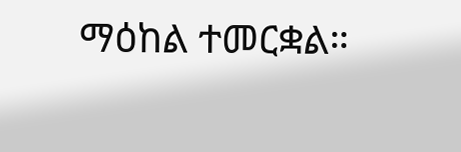ማዕከል ተመርቋል።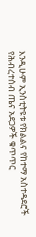እንዲሁም ኢንስቲትዩቱ የክልልና የከተማ አስተዳደሮች የሕብረተሰብ ጤና አደጋዎች ቁጥጥር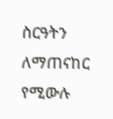ስርዓትን ለማጠናከር የሚውሉ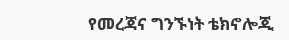የመረጃና ግንኙነት ቴክኖሎጂ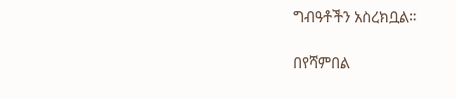ግብዓቶችን አስረክቧል።

በየሻምበል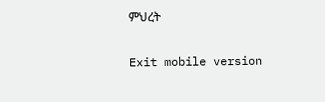ምህረት

Exit mobile version